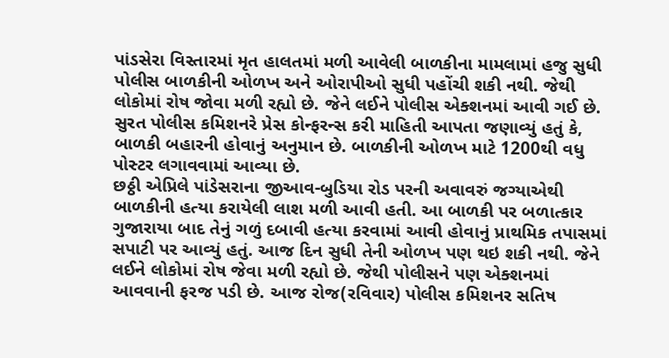પાંડસેરા વિસ્તારમાં મૃત હાલતમાં મળી આવેલી બાળકીના મામલામાં હજુ સુધી પોલીસ બાળકીની ઓળખ અને ઓરાપીઓ સુધી પહોંચી શકી નથી. જેથી લોકોમાં રોષ જોવા મળી રહ્યો છે. જેને લઈને પોલીસ એક્શનમાં આવી ગઈ છે. સુરત પોલીસ કમિશનરે પ્રેસ કોન્ફરન્સ કરી માહિતી આપતા જણાવ્યું હતું કે, બાળકી બહારની હોવાનું અનુમાન છે. બાળકીની ઓળખ માટે 1200થી વધુ પોસ્ટર લગાવવામાં આવ્યા છે.
છઠ્ઠી એપ્રિલે પાંડેસરાના જીઆવ-બુડિયા રોડ પરની અવાવરું જગ્યાએથી બાળકીની હત્યા કરાયેલી લાશ મળી આવી હતી. આ બાળકી પર બળાત્કાર ગુજારાયા બાદ તેનું ગળું દબાવી હત્યા કરવામાં આવી હોવાનું પ્રાથમિક તપાસમાં સપાટી પર આવ્યું હતું. આજ દિન સુધી તેની ઓળખ પણ થઇ શકી નથી. જેને લઈને લોકોમાં રોષ જેવા મળી રહ્યો છે. જેથી પોલીસને પણ એક્શનમાં આવવાની ફરજ પડી છે. આજ રોજ(રવિવાર) પોલીસ કમિશનર સતિષ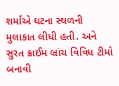શર્માએ ઘટના સ્થળની મુલાકાત લીધી હતી. અને સુરત ક્રાઈમ બ્રાંચ વિવિધ ટીમો બનાવી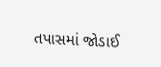તપાસમાં જોડાઈ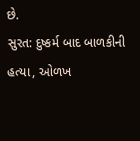છે.
સુરત: દુષ્કર્મ બાદ બાળકીની હત્યા, ઓળખ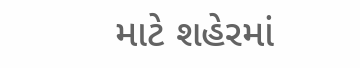માટે શહેરમાં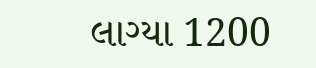લાગ્યા 1200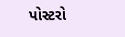પોસ્ટરો